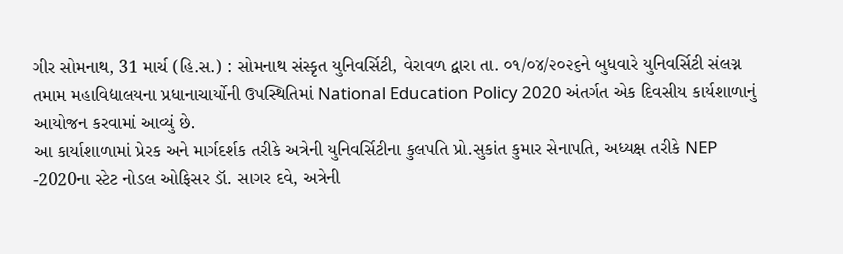ગીર સોમનાથ, 31 માર્ચ (હિ.સ.) : સોમનાથ સંસ્કૃત યુનિવર્સિટી, વેરાવળ દ્વારા તા. ૦૧/૦૪/૨૦૨૬ને બુધવારે યુનિવર્સિટી સંલગ્ન તમામ મહાવિદ્યાલયના પ્રધાનાચાર્યોની ઉપસ્થિતિમાં National Education Policy 2020 અંતર્ગત એક દિવસીય કાર્યશાળાનું આયોજન કરવામાં આવ્યું છે.
આ કાર્યાશાળામાં પ્રેરક અને માર્ગદર્શક તરીકે અત્રેની યુનિવર્સિટીના કુલપતિ પ્રો.સુકાંત કુમાર સેનાપતિ, અધ્યક્ષ તરીકે NEP -2020ના સ્ટેટ નોડલ ઓફિસર ડૉ. સાગર દવે, અત્રેની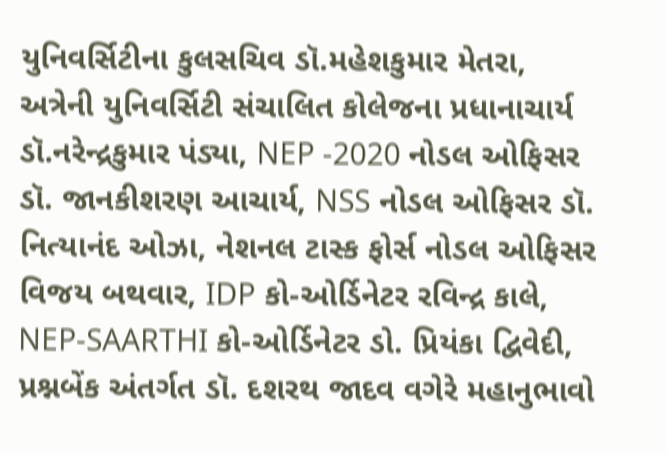યુનિવર્સિટીના કુલસચિવ ડૉ.મહેશકુમાર મેતરા, અત્રેની યુનિવર્સિટી સંચાલિત કોલેજના પ્રધાનાચાર્ય ડૉ.નરેન્દ્રકુમાર પંડ્યા, NEP -2020 નોડલ ઓફિસર ડૉ. જાનકીશરણ આચાર્ય, NSS નોડલ ઓફિસર ડૉ. નિત્યાનંદ ઓઝા, નેશનલ ટાસ્ક ફોર્સ નોડલ ઓફિસર વિજય બથવાર, IDP કો-ઓર્ડિનેટર રવિન્દ્ર કાલે, NEP-SAARTHI કો-ઓર્ડિનેટર ડો. પ્રિયંકા દ્વિવેદી, પ્રશ્નબેંક અંતર્ગત ડૉ. દશરથ જાદવ વગેરે મહાનુભાવો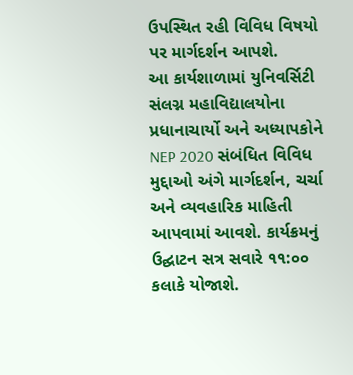ઉપસ્થિત રહી વિવિધ વિષયો પર માર્ગદર્શન આપશે.
આ કાર્યશાળામાં યુનિવર્સિટી સંલગ્ન મહાવિદ્યાલયોના પ્રધાનાચાર્યો અને અધ્યાપકોને NEP 2020 સંબંધિત વિવિધ મુદ્દાઓ અંગે માર્ગદર્શન, ચર્ચા અને વ્યવહારિક માહિતી આપવામાં આવશે. કાર્યક્રમનું ઉદ્ઘાટન સત્ર સવારે ૧૧:૦૦ કલાકે યોજાશે.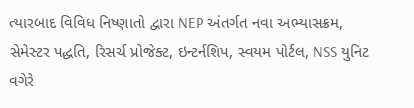ત્યારબાદ વિવિધ નિષ્ણાતો દ્વારા NEP અંતર્ગત નવા અભ્યાસક્રમ, સેમેસ્ટર પદ્ધતિ, રિસર્ચ પ્રોજેક્ટ, ઇન્ટર્નશિપ, સ્વયમ પોર્ટલ, NSS યુનિટ વગેરે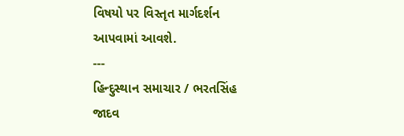વિષયો પર વિસ્તૃત માર્ગદર્શન આપવામાં આવશે.
---
હિન્દુસ્થાન સમાચાર / ભરતસિંહ જાદવ